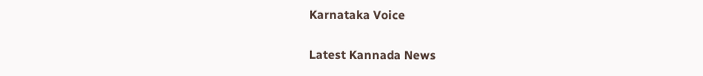Karnataka Voice

Latest Kannada News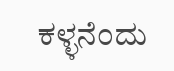ಕಳ್ಳನೆಂದು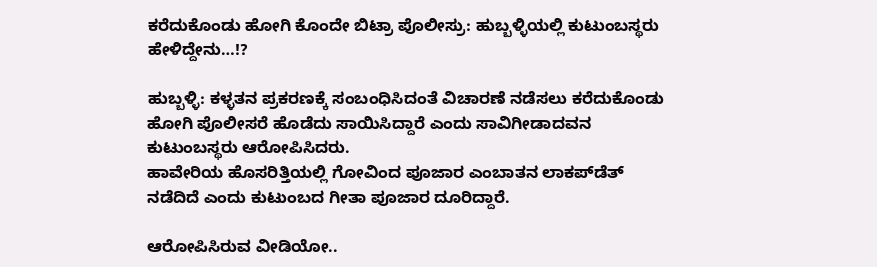ಕರೆದುಕೊಂಡು ಹೋಗಿ ಕೊಂದೇ ಬಿಟ್ರಾ ಪೊಲೀಸ್ರು: ಹುಬ್ಬಳ್ಳಿಯಲ್ಲಿ ಕುಟುಂಬಸ್ಥರು ಹೇಳಿದ್ದೇನು…!?

ಹುಬ್ಬಳ್ಳಿ: ಕಳ್ಳತನ ಪ್ರಕರಣಕ್ಕೆ ಸಂಬಂಧಿಸಿದಂತೆ ವಿಚಾರಣೆ ನಡೆಸಲು ಕರೆದುಕೊಂಡು ಹೋಗಿ ಪೊಲೀಸರೆ ಹೊಡೆದು ಸಾಯಿಸಿದ್ದಾರೆ ಎಂದು ಸಾವಿಗೀಡಾದವನ ಕುಟುಂಬಸ್ಥರು ಆರೋಪಿಸಿದರು.
ಹಾವೇರಿಯ ಹೊಸರಿತ್ತಿಯಲ್ಲಿ ಗೋವಿಂದ ಪೂಜಾರ ಎಂಬಾತನ ಲಾಕಪ್‌ಡೆತ್ ನಡೆದಿದೆ ಎಂದು ಕುಟುಂಬದ ಗೀತಾ ಪೂಜಾರ ದೂರಿದ್ದಾರೆ.

ಆರೋಪಿಸಿರುವ ವೀಡಿಯೋ..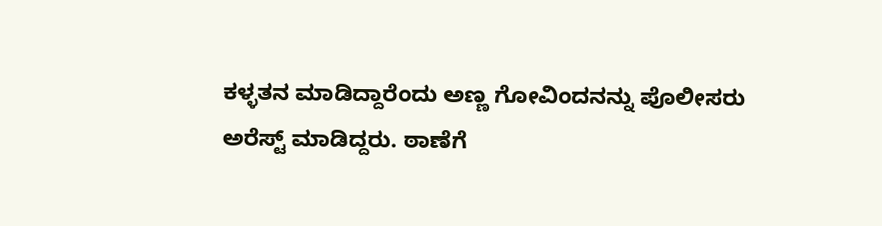ಕಳ್ಳತನ ಮಾಡಿದ್ದಾರೆಂದು ಅಣ್ಣ ಗೋವಿಂದನನ್ನು ಪೊಲೀಸರು ಅರೆಸ್ಟ್ ಮಾಡಿದ್ದರು‌. ಠಾಣೆಗೆ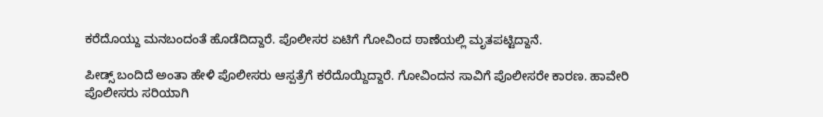ಕರೆದೊಯ್ದು ಮನಬಂದಂತೆ ಹೊಡೆದಿದ್ದಾರೆ. ಪೊಲೀಸರ ಏಟಿಗೆ ಗೋವಿಂದ ಠಾಣೆಯಲ್ಲಿ ಮೃತಪಟ್ಟಿದ್ದಾನೆ.

ಪೀಡ್ಸ್ ಬಂದಿದೆ ಅಂತಾ ಹೇಳಿ ಪೊಲೀಸರು ಆಸ್ಪತ್ರೆಗೆ ಕರೆದೊಯ್ದಿದ್ದಾರೆ. ಗೋವಿಂದನ ಸಾವಿಗೆ ಪೊಲೀಸರೇ ಕಾರಣ. ಹಾವೇರಿ ಪೊಲೀಸರು ಸರಿಯಾಗಿ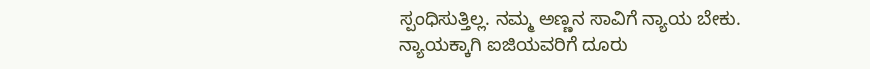ಸ್ಪಂಧಿಸುತ್ತಿಲ್ಲ. ನಮ್ಮ ಅಣ್ಣನ ಸಾವಿಗೆ ನ್ಯಾಯ ಬೇಕು. ನ್ಯಾಯಕ್ಕಾಗಿ ಐಜಿಯವರಿಗೆ ದೂರು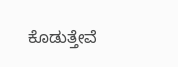ಕೊಡುತ್ತೇವೆ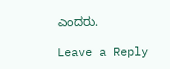ಎಂದರು.

Leave a Reply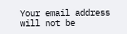Your email address will not be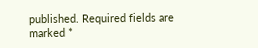published. Required fields are marked *